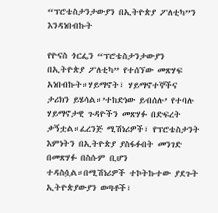“ፕሮቴስታንታውያን በኢትዮጵያ ፖለቲካ”ን እንዳነበብኩት

የዮናስ ጎርፌን “ፕሮቴስታንታውያን በኢትዮጵያ ፖለቲካ” የተሰኘው መጽሃፍ አነበብኩት።ሃይማኖት፣ ሃይማኖተኞችና ታሪክን ይሄሳል።’ተከድነው ይብሰሉ’ የተባሉ ሃይማኖታዊ ጉዳዮችን መጽሃፉ በድፍረት ቃኝቷል።ፈረንጅ ሚሽነሪዎች፣ የፕሮቴስታንት እምነትን በኢትዮጵያ ያስፋፉበት መንገድ በመጽሃፉ በስሱም ቢሆን ተዳስሷል።በሚሽነሪዎች ተኮትኩተው ያደጉት ኢትዮጵያውያን ወጣቶች፣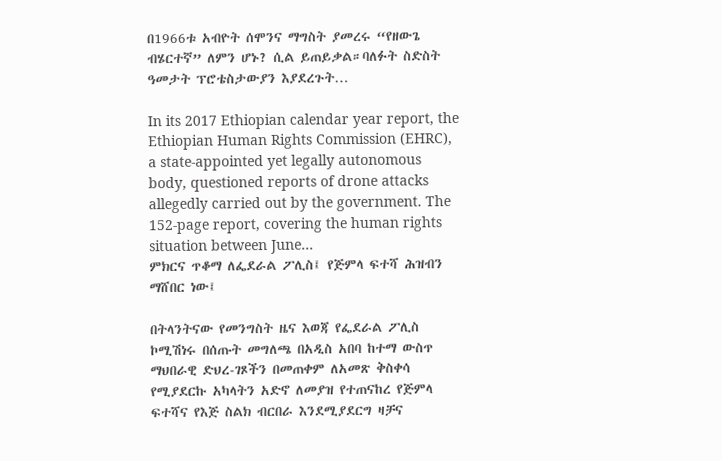በ1966ቱ አብዮት ሰሞንና ማግስት ያመረሩ “የዘውጌ ብሄርተኛ” ለምን ሆኑ? ሲል ይጠይቃል።ባለፉት ስድስት ዓመታት ፕሮቴስታውያን እያደረጉት…

In its 2017 Ethiopian calendar year report, the Ethiopian Human Rights Commission (EHRC), a state-appointed yet legally autonomous body, questioned reports of drone attacks allegedly carried out by the government. The 152-page report, covering the human rights situation between June…
ምክርና ጥቆማ ለፌደራል ፖሊስ፤ የጅምላ ፍተሻ ሕዝብን ማሸበር ነው፤

በትላንትናው የመንግስት ዜና እወጃ የፌደራል ፖሊስ ኮሚሽነሩ በሰጡት መግለጫ በአዲስ አበባ ከተማ ውስጥ ማህበራዊ ድህረ-ገጾችን በመጠቀም ለአመጽ ቅስቀሳ የሚያደርኩ አካላትን አድኖ ለመያዝ የተጠናከረ የጅምላ ፍተሻና የእጅ ስልክ ብርበራ እንደሚያደርግ ዛቻና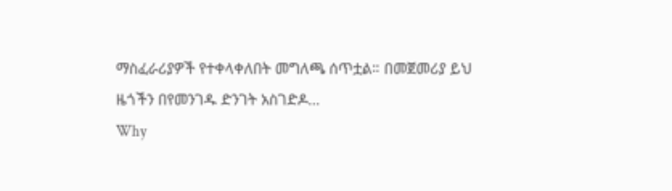ማስፈራሪያዎች የተቀላቀለበት መግለጫ ሰጥቷል። በመጀመሪያ ይህ ዜጎችን በየመንገዱ ድንገት አስገድዶ…
Why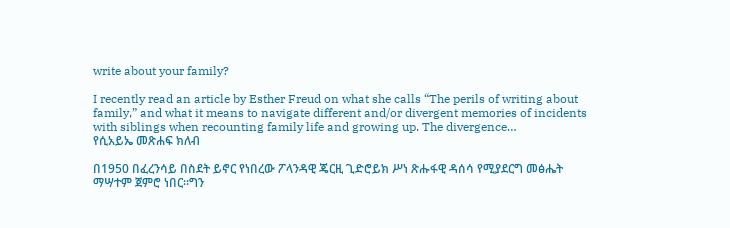write about your family?

I recently read an article by Esther Freud on what she calls “The perils of writing about family,” and what it means to navigate different and/or divergent memories of incidents with siblings when recounting family life and growing up. The divergence…
የሲአይኤ መጽሐፍ ክለብ

በ1950 በፈረንሳይ በስደት ይኖር የነበረው ፖላንዳዊ ጄርዚ ጊድሮይክ ሥነ ጽሑፋዊ ዳሰሳ የሚያደርግ መፅሔት ማሣተም ጀምሮ ነበር።ግን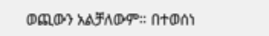ወጪውን አልቻለውም። በተወሰነ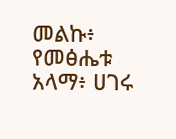መልኩ፥ የመፅሔቱ አላማ፥ ሀገሩ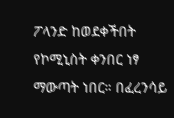ፖላንድ ከወደቀችበት የኮሚኒስት ቀንበር ነፃ ማውጣት ነበር። በፈረንሳይ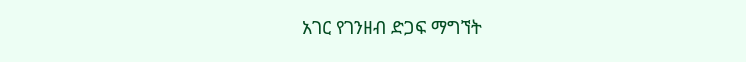አገር የገንዘብ ድጋፍ ማግኘት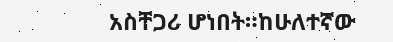አስቸጋሪ ሆነበት።ከሁለተኛው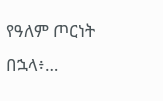የዓለም ጦርነት በኋላ፥…